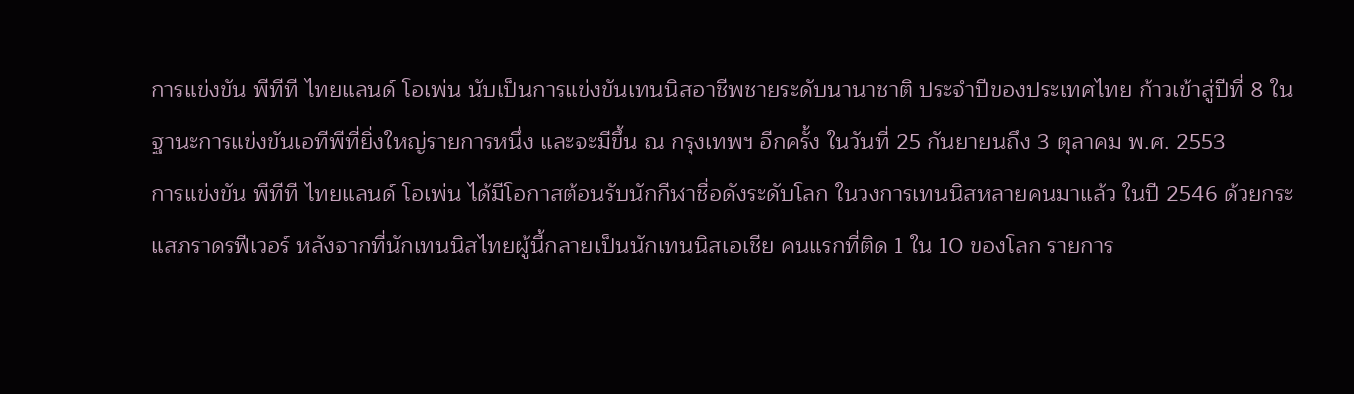การแข่งขัน พีทีที ไทยแลนด์ โอเพ่น นับเป็นการแข่งขันเทนนิสอาชีพชายระดับนานาชาติ ประจำปีของประเทศไทย ก้าวเข้าสู่ปีที่ 8 ในฐานะการแข่งขันเอทีพีที่ยิ่งใหญ่รายการหนึ่ง และจะมีขึ้น ณ กรุงเทพฯ อีกครั้ง ในวันที่ 25 กันยายนถึง 3 ตุลาคม พ.ศ. 2553
การแข่งขัน พีทีที ไทยแลนด์ โอเพ่น ได้มีโอกาสต้อนรับนักกีฬาชื่อดังระดับโลก ในวงการเทนนิสหลายคนมาแล้ว ในปี 2546 ด้วยกระแสภราดรฟีเวอร์ หลังจากที่นักเทนนิสไทยผู้นี้กลายเป็นนักเทนนิสเอเชีย คนแรกที่ติด 1 ใน 10 ของโลก รายการ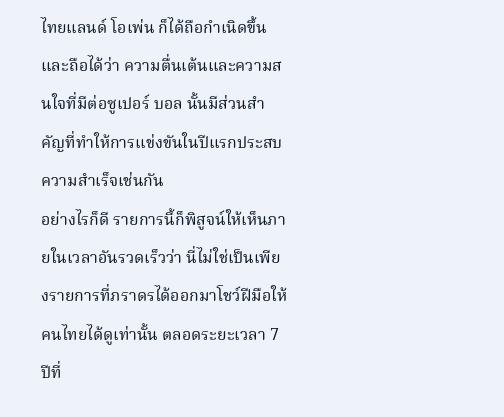ไทยแลนด์ โอเพ่น ก็ได้ถือกำเนิดขึ้น และถือได้ว่า ความตื่นเต้นและความสนใจที่มีต่อซูเปอร์ บอล นั้นมีส่วนสำคัญที่ทำให้การแข่งขันในปีแรกประสบความสำเร็จเช่นกัน
อย่างไรก็ดี รายการนี้ก็พิสูจน์ให้เห็นภายในเวลาอันรวดเร็วว่า นี่ไม่ใช่เป็นเพียงรายการที่ภราดรได้ออกมาโชว์ฝีมือให้คนไทยได้ดูเท่านั้น ตลอดระยะเวลา 7 ปีที่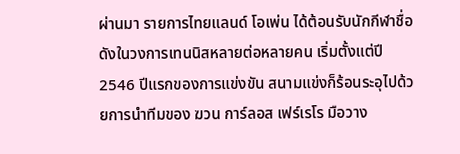ผ่านมา รายการไทยแลนด์ โอเพ่น ได้ต้อนรับนักกีฬาชื่อดังในวงการเทนนิสหลายต่อหลายคน เริ่มตั้งแต่ปี 2546 ปีแรกของการแข่งขัน สนามแข่งก็ร้อนระอุไปด้วยการนำทีมของ ฆวน การ์ลอส เฟร์เรโร มือวาง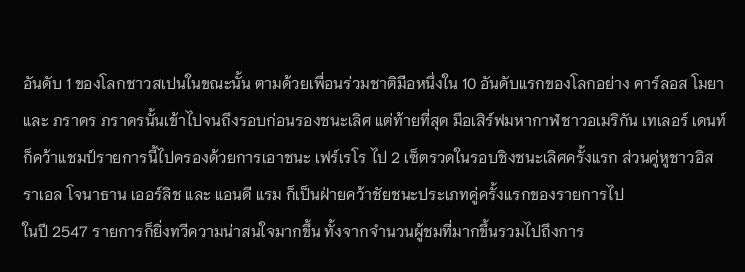อันดับ 1 ของโลกชาวสเปนในขณะนั้น ตามด้วยเพื่อนร่วมชาติมือหนึ่งใน 10 อันดับแรกของโลกอย่าง คาร์ลอส โมยา และ ภราดร ภราดรนั้นเข้าไปจนถึงรอบก่อนรองชนะเลิศ แต่ท้ายที่สุด มือเสิร์ฟมหากาฬชาวอเมริกัน เทเลอร์ เดนท์ ก็คว้าแชมป์รายการนี้ไปครองด้วยการเอาชนะ เฟร์เรโร ไป 2 เซ็ตรวดในรอบชิงชนะเลิศครั้งแรก ส่วนคู่หูชาวอิสราเอล โจนาธาน เออร์ลิช และ แอนดี แรม ก็เป็นฝ่ายคว้าชัยชนะประเภทคู่ครั้งแรกของรายการไป
ในปี 2547 รายการก็ยิ่งทวีความน่าสนใจมากขึ้น ทั้งจากจำนวนผู้ชมที่มากขึ้นรวมไปถึงการ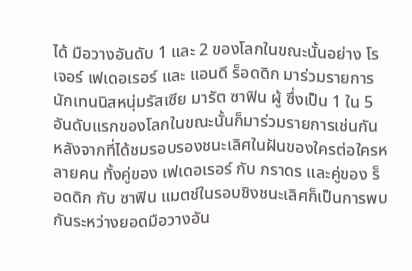ได้ มือวางอันดับ 1 และ 2 ของโลกในขณะนั้นอย่าง โรเจอร์ เฟเดอเรอร์ และ แอนดี ร็อดดิก มาร่วมรายการ นักเทนนิสหนุ่มรัสเซีย มารัต ซาฟิน ผู้ ซึ่งเป็น 1 ใน 5 อันดับแรกของโลกในขณะนั้นก็มาร่วมรายการเช่นกัน หลังจากที่ได้ชมรอบรองชนะเลิศในฝันของใครต่อใครหลายคน ทั้งคู่ของ เฟเดอเรอร์ กับ ภราดร และคู่ของ ร็อดดิก กับ ซาฟิน แมตช์ในรอบชิงชนะเลิศก็เป็นการพบกันระหว่างยอดมือวางอัน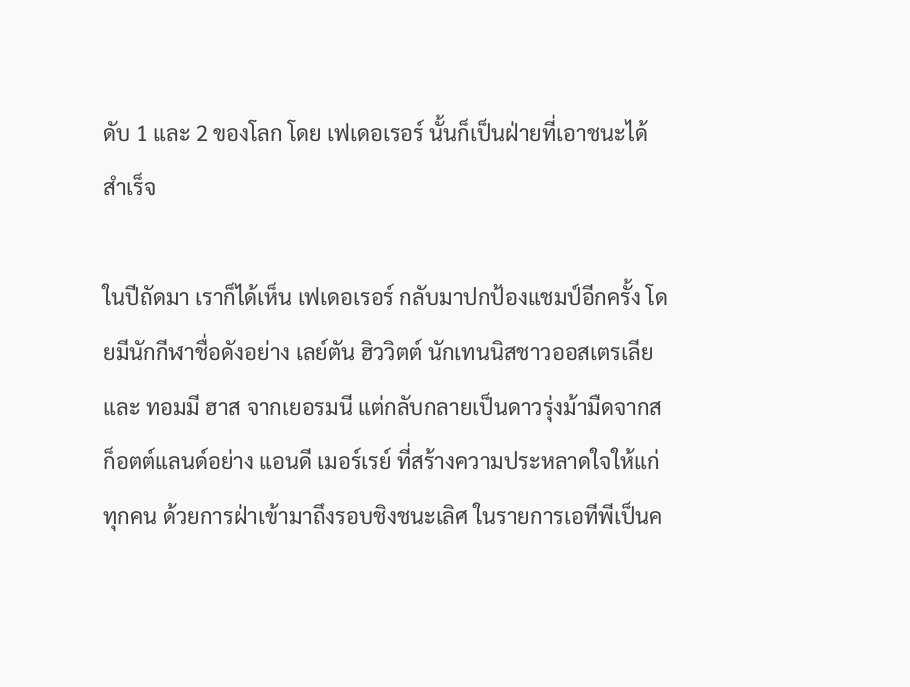ดับ 1 และ 2 ของโลก โดย เฟเดอเรอร์ นั้นก็เป็นฝ่ายที่เอาชนะได้สำเร็จ

ในปีถัดมา เราก็ได้เห็น เฟเดอเรอร์ กลับมาปกป้องแชมป์อีกครั้ง โดยมีนักกีฬาชื่อดังอย่าง เลย์ตัน ฮิววิตต์ นักเทนนิสชาวออสเตรเลีย และ ทอมมี ฮาส จากเยอรมนี แต่กลับกลายเป็นดาวรุ่งม้ามืดจากสก็อตต์แลนด์อย่าง แอนดี เมอร์เรย์ ที่สร้างความประหลาดใจให้แก่ทุกคน ด้วยการฝ่าเข้ามาถึงรอบชิงชนะเลิศ ในรายการเอทีพีเป็นค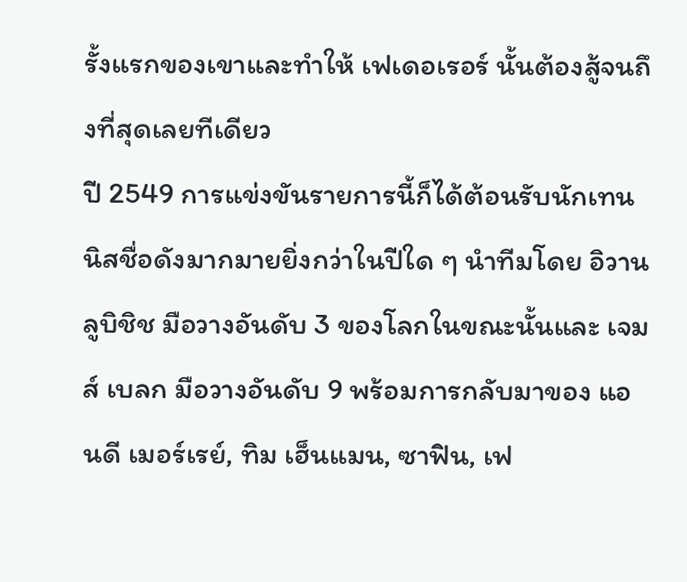รั้งแรกของเขาและทำให้ เฟเดอเรอร์ นั้นต้องสู้จนถึงที่สุดเลยทีเดียว
ปี 2549 การแข่งขันรายการนี้ก็ได้ต้อนรับนักเทนนิสชื่อดังมากมายยิ่งกว่าในปีใด ๆ นำทีมโดย อิวาน ลูบิชิช มือวางอันดับ 3 ของโลกในขณะนั้นและ เจมส์ เบลก มือวางอันดับ 9 พร้อมการกลับมาของ แอนดี เมอร์เรย์, ทิม เฮ็นแมน, ซาฟิน, เฟ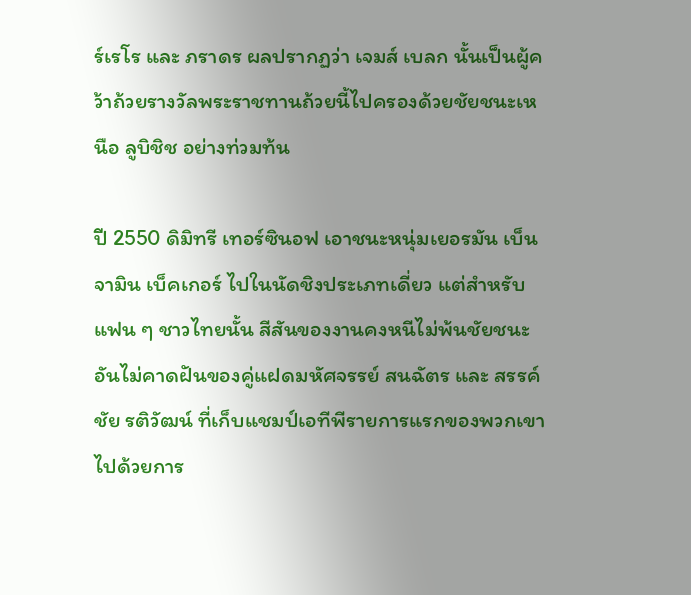ร์เรโร และ ภราดร ผลปรากฏว่า เจมส์ เบลก นั้นเป็นผู้คว้าถ้วยรางวัลพระราชทานถ้วยนี้ไปครองด้วยชัยชนะเหนือ ลูบิชิช อย่างท่วมท้น

ปี 2550 ดิมิทรี เทอร์ซินอฟ เอาชนะหนุ่มเยอรมัน เบ็นจามิน เบ็คเกอร์ ไปในนัดชิงประเภทเดี่ยว แต่สำหรับแฟน ๆ ชาวไทยนั้น สีสันของงานคงหนีไม่พ้นชัยชนะอันไม่คาดฝันของคู่แฝดมหัศจรรย์ สนฉัตร และ สรรค์ชัย รติวัฒน์ ที่เก็บแชมป์เอทีพีรายการแรกของพวกเขาไปด้วยการ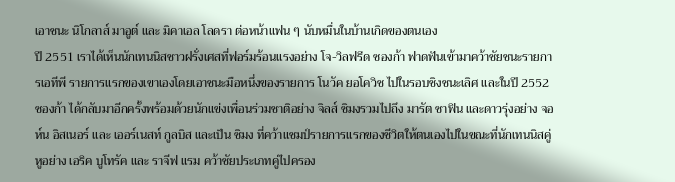เอาชนะ นิโกลาส์ มาอูต์ และ มิคาเอล โลดรา ต่อหน้าแฟน ๆ นับหมื่นในบ้านเกิดของตนเอง
ปี 2551 เราได้เห็นนักเทนนิสชาวฝรั่งเศสที่ฟอร์มร้อนแรงอย่าง โจ-วิลฟรีด ซองก้า ฟาดฟันเข้ามาคว้าชัยชนะรายการเอทีพี รายการแรกของเขาเองโดยเอาชนะมือหนึ่งของรายการ โนวัค ยอโควิช ไปในรอบชิงชนะเลิศ และในปี 2552 ซองก้า ได้กลับมาอีกครั้งพร้อมด้วยนักแข่งเพื่อนร่วมชาติอย่าง จิลส์ ซิมงรวมไปถึง มารัต ซาฟิน และดาวรุ่งอย่าง จอห์น อิสเนอร์ และ เออร์เนสท์ กูลบิส และเป็น ซิมง ที่คว้าแชมป์รายการแรกของชีวิตให้ตนเองไปในขณะที่นักเทนนิสคู่หูอย่าง เอริค บูโทรัค และ ราจีฟ แรม คว้าชัยประเภทคู่ไปครอง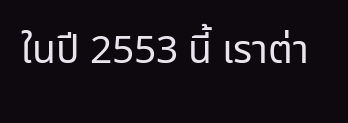ในปี 2553 นี้ เราต่า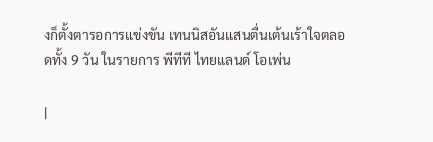งก็ตั้งตารอการแข่งขัน เทนนิสอันแสนตื่นเต้นเร้าใจตลอดทั้ง 9 วัน ในรายการ พีทีที ไทยแลนด์ โอเพ่น

|